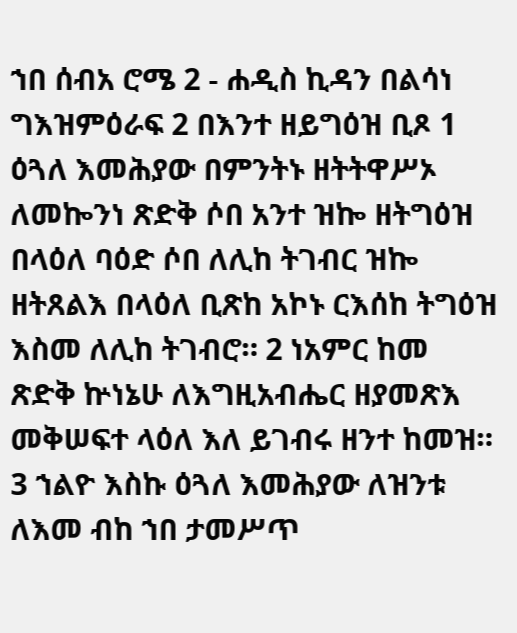ኀበ ሰብአ ሮሜ 2 - ሐዲስ ኪዳን በልሳነ ግእዝምዕራፍ 2 በእንተ ዘይግዕዝ ቢጾ 1 ዕጓለ እመሕያው በምንትኑ ዘትትዋሥኦ ለመኰንነ ጽድቅ ሶበ አንተ ዝኰ ዘትግዕዝ በላዕለ ባዕድ ሶበ ለሊከ ትገብር ዝኰ ዘትጸልእ በላዕለ ቢጽከ አኮኑ ርእሰከ ትግዕዝ እስመ ለሊከ ትገብሮ። 2 ነአምር ከመ ጽድቅ ኵነኔሁ ለእግዚአብሔር ዘያመጽእ መቅሠፍተ ላዕለ እለ ይገብሩ ዘንተ ከመዝ። 3 ኀልዮ እስኩ ዕጓለ እመሕያው ለዝንቱ ለእመ ብከ ኀበ ታመሥጥ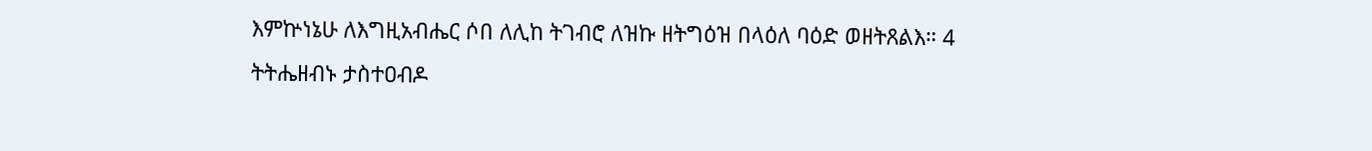እምኵነኔሁ ለእግዚአብሔር ሶበ ለሊከ ትገብሮ ለዝኩ ዘትግዕዝ በላዕለ ባዕድ ወዘትጸልእ። 4 ትትሔዘብኑ ታስተዐብዶ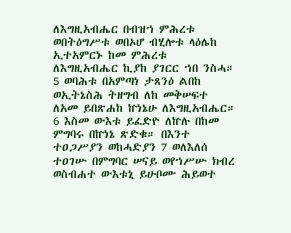ለእግዚአብሔር በብዝኀ ምሕረቱ ወበትዕግሥቱ ወበኦሆ ብሂሎቱ ላዕሌከ ኢተአምርኑ ከመ ምሕረቱ ለእግዚአብሔር ኪያከ ያገርር ኀበ ንስሓ። 5 ወባሕቱ በአምጣነ ታጸንዕ ልበከ ወኢትኔስሕ ትዘግብ ለከ መቅሠፍተ ለአመ ይበጽሐከ ኵነኔሁ ለእግዚአብሔር። 6 እስመ ውእቱ ይፈድዮ ለኵሉ በከመ ምግባሩ በኵነኔ ጽድቁ። በእንተ ተዐጋሥያን ወከሓድያን 7 ወለእለሰ ተዐገሡ በምግባር ሠናይ ወየኀሥሡ ክብረ ወስብሐተ ውእቱኒ ይሁቦሙ ሕይወተ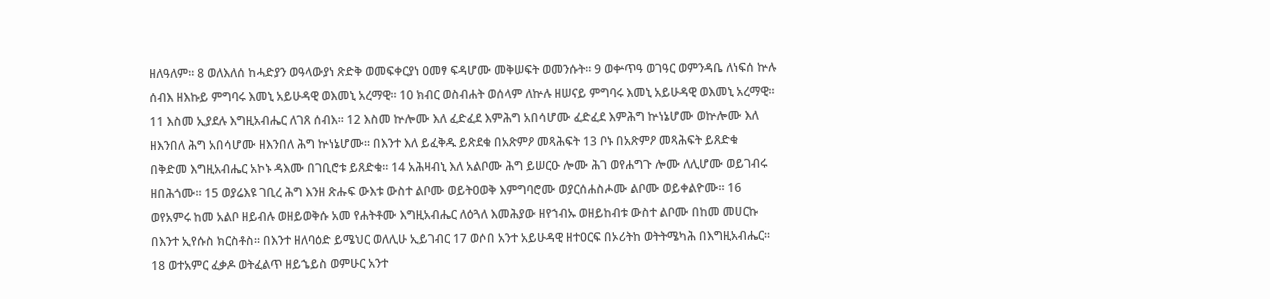ዘለዓለም። 8 ወለእለሰ ከሓድያን ወዓላውያነ ጽድቅ ወመፍቀርያነ ዐመፃ ፍዳሆሙ መቅሠፍት ወመንሱት። 9 ወቍጥዓ ወገዓር ወምንዳቤ ለነፍሰ ኵሉ ሰብእ ዘእኩይ ምግባሩ እመኒ አይሁዳዊ ወእመኒ አረማዊ። 10 ክብር ወስብሐት ወሰላም ለኵሉ ዘሠናይ ምግባሩ እመኒ አይሁዳዊ ወእመኒ አረማዊ። 11 እስመ ኢያደሉ እግዚአብሔር ለገጸ ሰብእ። 12 እስመ ኵሎሙ እለ ፈድፈደ እምሕግ አበሳሆሙ ፈድፈደ እምሕግ ኵነኔሆሙ ወኵሎሙ እለ ዘእንበለ ሕግ አበሳሆሙ ዘእንበለ ሕግ ኵነኔሆሙ። በእንተ እለ ይፈቅዱ ይጽደቁ በአጽምዖ መጻሕፍት 13 ቦኑ በአጽምዖ መጻሕፍት ይጸድቁ በቅድመ እግዚአብሔር አኮኑ ዳእሙ በገቢሮቱ ይጸድቁ። 14 አሕዛብኒ እለ አልቦሙ ሕግ ይሠርዑ ሎሙ ሕገ ወየሐግጉ ሎሙ ለሊሆሙ ወይገብሩ ዘበሕጎሙ። 15 ወያሬእዩ ገቢረ ሕግ እንዘ ጽሑፍ ውእቱ ውስተ ልቦሙ ወይትዐወቅ እምግባሮሙ ወያርሰሐስሖሙ ልቦሙ ወይቀልዮሙ። 16 ወየአምሩ ከመ አልቦ ዘይብሉ ወዘይወቅሱ አመ የሐትቶሙ እግዚአብሔር ለዕጓለ እመሕያው ዘየኀብኡ ወዘይከብቱ ውስተ ልቦሙ በከመ መሀርኩ በእንተ ኢየሱስ ክርስቶስ። በእንተ ዘለባዕድ ይሜህር ወለሊሁ ኢይገብር 17 ወሶበ አንተ አይሁዳዊ ዘተዐርፍ በኦሪትከ ወትትሜካሕ በእግዚአብሔር። 18 ወተአምር ፈቃዶ ወትፈልጥ ዘይኄይስ ወምሁር አንተ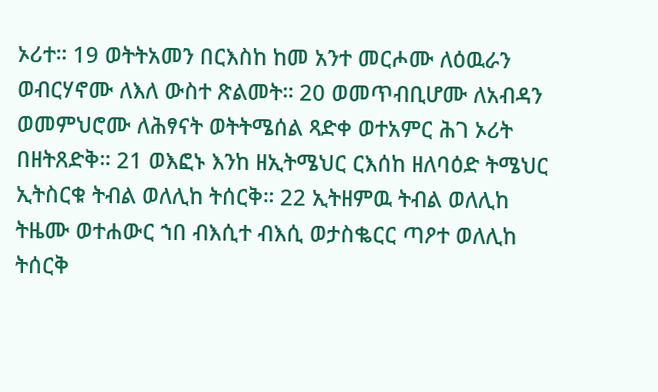ኦሪተ። 19 ወትትአመን በርእስከ ከመ አንተ መርሖሙ ለዕዉራን ወብርሃኖሙ ለእለ ውስተ ጽልመት። 20 ወመጥብቢሆሙ ለአብዳን ወመምህሮሙ ለሕፃናት ወትትሜሰል ጻድቀ ወተአምር ሕገ ኦሪት በዘትጸድቅ። 21 ወእፎኑ እንከ ዘኢትሜህር ርእሰከ ዘለባዕድ ትሜህር ኢትስርቁ ትብል ወለሊከ ትሰርቅ። 22 ኢትዘምዉ ትብል ወለሊከ ትዜሙ ወተሐውር ኀበ ብእሲተ ብእሲ ወታስቈርር ጣዖተ ወለሊከ ትሰርቅ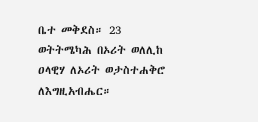ቤተ መቅደስ። 23 ወትትሜካሕ በኦሪት ወለሊከ ዐላዊሃ ለኦሪት ወታስተሐቅሮ ለእግዚአብሔር።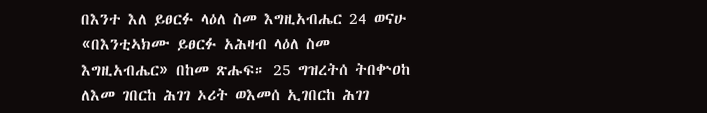በእንተ እለ ይፀርፉ ላዕለ ስመ እግዚአብሔር 24 ወናሁ «በእንቲኣክሙ ይፀርፉ አሕዛብ ላዕለ ስመ እግዚአብሔር» በከመ ጽሑፍ። 25 ግዝረትሰ ትበቍዐከ ለእመ ገበርከ ሕገገ ኦሪት ወእመሰ ኢገበርከ ሕገገ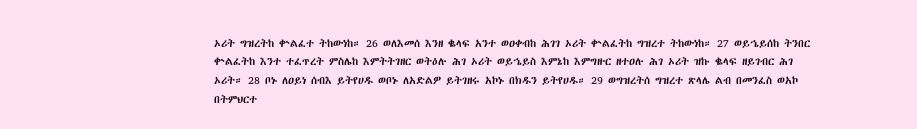ኦሪት ግዝረትከ ቍልፈተ ትከውነከ። 26 ወለእመሰ እንዘ ቈላፍ አንተ ወዐቀብከ ሕገገ ኦሪት ቍልፈትከ ግዝረተ ትከውነከ። 27 ወይኄይሰከ ትንበር ቍልፈትከ እንተ ተፈጥረት ምስሌከ እምትትገዘር ወትዕሉ ሕገ ኦሪት ወይኄይስ እምኔከ እምግዙር ዘተዐሉ ሕገ ኦሪት ዝኩ ቈላፍ ዘይገብር ሕገ ኦሪት። 28 ቦኑ ለዐይነ ሰብእ ይትየሀዱ ወቦኑ ለአድልዎ ይትገዘሩ አኮኑ በክዱን ይትየሀዱ። 29 ወግዝረትሰ ግዝረተ ጽላሌ ልብ በመንፈስ ወአኮ በትምህርተ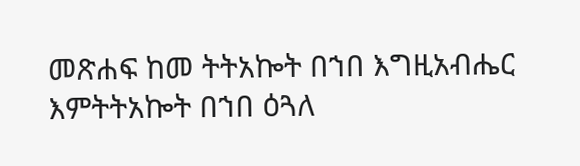መጽሐፍ ከመ ትትአኰት በኀበ እግዚአብሔር እምትትአኰት በኀበ ዕጓለ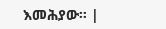እመሕያው። |